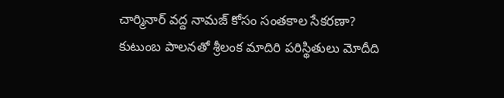చార్మినార్ వద్ద నామజ్ కోసం సంతకాల సేకరణా?
కుటుంబ పాలనతో శ్రీలంక మాదిరి పరిస్థితులు మోదీది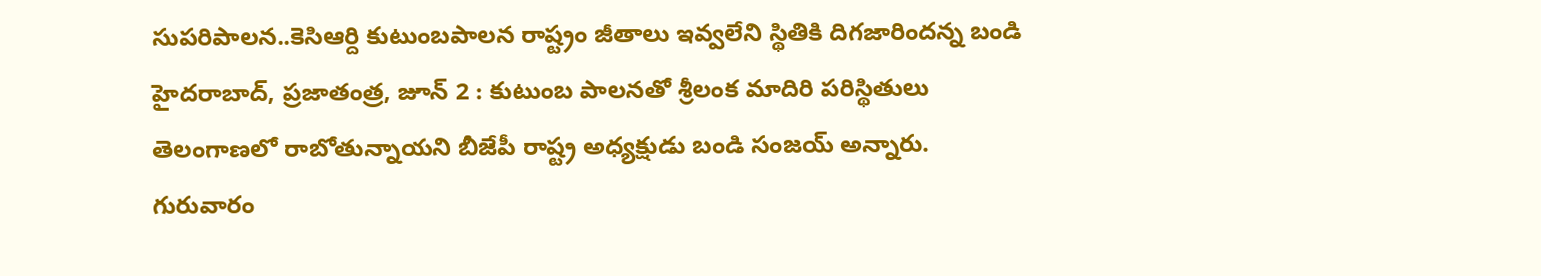సుపరిపాలన..కెసిఆర్ది కుటుంబపాలన రాష్ట్రం జీతాలు ఇవ్వలేని స్థితికి దిగజారిందన్న బండి హైదరాబాద్, ప్రజాతంత్ర, జూన్ 2 : కుటుంబ పాలనతో శ్రీలంక మాదిరి పరిస్థితులు తెలంగాణలో రాబోతున్నాయని బీజేపీ రాష్ట్ర అధ్యక్షుడు బండి సంజయ్ అన్నారు. గురువారం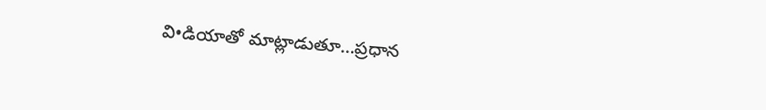వి•డియాతో మాట్లాడుతూ…ప్రధాన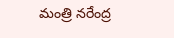మంత్రి నరేంద్ర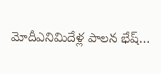మోదీఎనిమిదేళ్ల పాలన భేష్…